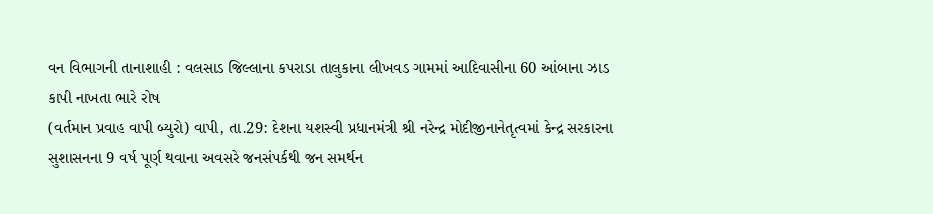વન વિભાગની તાનાશાહી : વલસાડ જિલ્લાના કપરાડા તાલુકાના લીખવડ ગામમાં આદિવાસીના 60 આંબાના ઝાડ કાપી નાખતા ભારે રોષ
(વર્તમાન પ્રવાહ વાપી બ્યુરો) વાપી, તા.29: દેશના યશસ્વી પ્રધાનમંત્રી શ્રી નરેન્દ્ર મોદીજીનાનેતૃત્વમાં કેન્દ્ર સરકારના સુશાસનના 9 વર્ષ પૂર્ણ થવાના અવસરે જનસંપર્કથી જન સમર્થન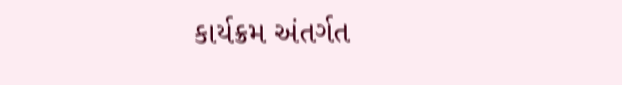કાર્યક્રમ અંતર્ગત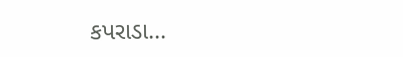કપરાડા...